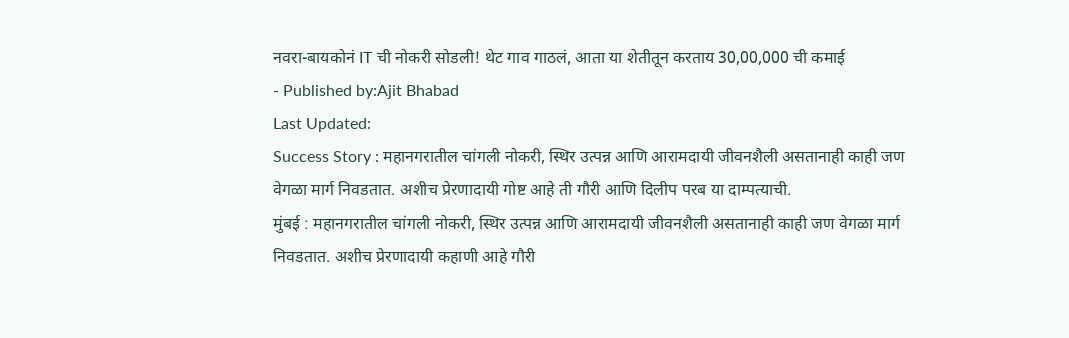नवरा-बायकोनं IT ची नोकरी सोडली! थेट गाव गाठलं, आता या शेतीतून करताय 30,00,000 ची कमाई
- Published by:Ajit Bhabad
Last Updated:
Success Story : महानगरातील चांगली नोकरी, स्थिर उत्पन्न आणि आरामदायी जीवनशैली असतानाही काही जण वेगळा मार्ग निवडतात. अशीच प्रेरणादायी गोष्ट आहे ती गौरी आणि दिलीप परब या दाम्पत्याची.
मुंबई : महानगरातील चांगली नोकरी, स्थिर उत्पन्न आणि आरामदायी जीवनशैली असतानाही काही जण वेगळा मार्ग निवडतात. अशीच प्रेरणादायी कहाणी आहे गौरी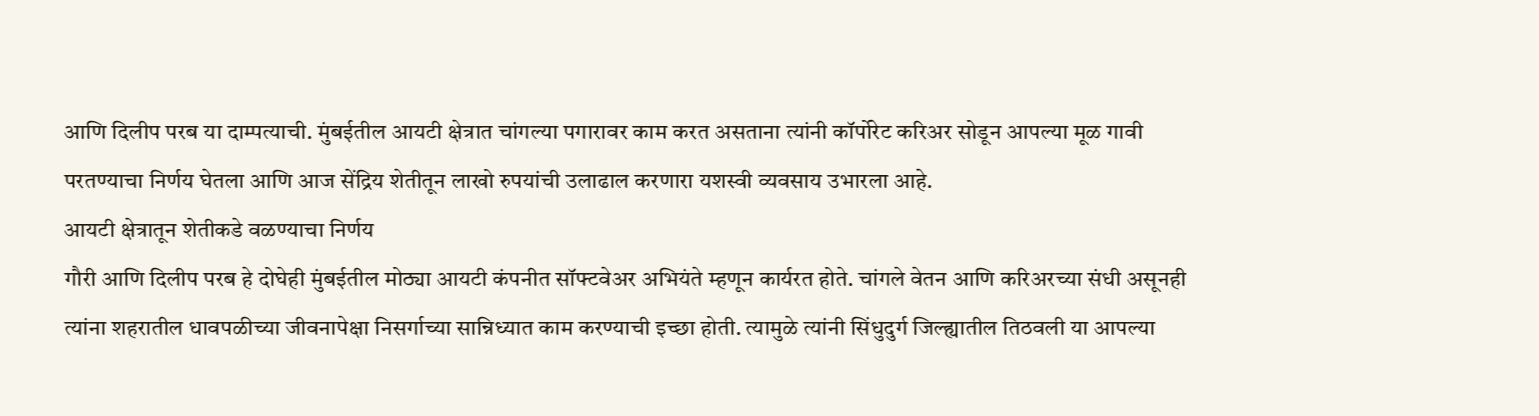आणि दिलीप परब या दाम्पत्याची. मुंबईतील आयटी क्षेत्रात चांगल्या पगारावर काम करत असताना त्यांनी कॉर्पोरेट करिअर सोडून आपल्या मूळ गावी परतण्याचा निर्णय घेतला आणि आज सेंद्रिय शेतीतून लाखो रुपयांची उलाढाल करणारा यशस्वी व्यवसाय उभारला आहे.
आयटी क्षेत्रातून शेतीकडे वळण्याचा निर्णय
गौरी आणि दिलीप परब हे दोघेही मुंबईतील मोठ्या आयटी कंपनीत सॉफ्टवेअर अभियंते म्हणून कार्यरत होते. चांगले वेतन आणि करिअरच्या संधी असूनही त्यांना शहरातील धावपळीच्या जीवनापेक्षा निसर्गाच्या सान्निध्यात काम करण्याची इच्छा होती. त्यामुळे त्यांनी सिंधुदुर्ग जिल्ह्यातील तिठवली या आपल्या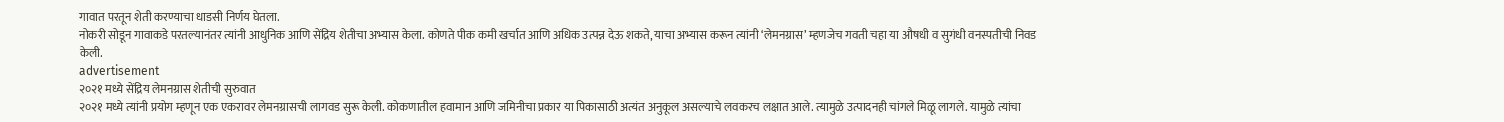गावात परतून शेती करण्याचा धाडसी निर्णय घेतला.
नोकरी सोडून गावाकडे परतल्यानंतर त्यांनी आधुनिक आणि सेंद्रिय शेतीचा अभ्यास केला. कोणते पीक कमी खर्चात आणि अधिक उत्पन्न देऊ शकते, याचा अभ्यास करून त्यांनी ‘लेमनग्रास’ म्हणजेच गवती चहा या औषधी व सुगंधी वनस्पतीची निवड केली.
advertisement
२०२१ मध्ये सेंद्रिय लेमनग्रास शेतीची सुरुवात
२०२१ मध्ये त्यांनी प्रयोग म्हणून एक एकरावर लेमनग्रासची लागवड सुरू केली. कोकणातील हवामान आणि जमिनीचा प्रकार या पिकासाठी अत्यंत अनुकूल असल्याचे लवकरच लक्षात आले. त्यामुळे उत्पादनही चांगले मिळू लागले. यामुळे त्यांचा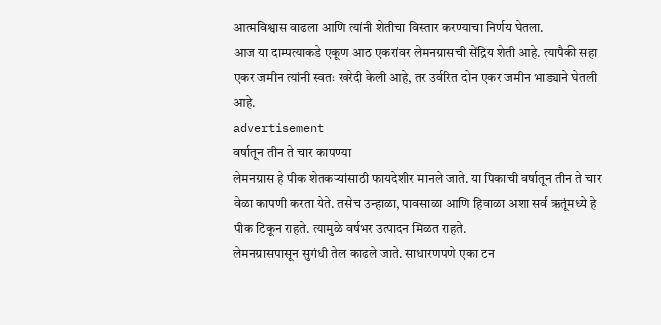आत्मविश्वास वाढला आणि त्यांनी शेतीचा विस्तार करण्याचा निर्णय घेतला.
आज या दाम्पत्याकडे एकूण आठ एकरांवर लेमनग्रासची सेंद्रिय शेती आहे. त्यापैकी सहा एकर जमीन त्यांनी स्वतः खरेदी केली आहे, तर उर्वरित दोन एकर जमीन भाड्याने घेतली आहे.
advertisement
वर्षातून तीन ते चार कापण्या
लेमनग्रास हे पीक शेतकऱ्यांसाठी फायदेशीर मानले जाते. या पिकाची वर्षातून तीन ते चार वेळा कापणी करता येते. तसेच उन्हाळा, पावसाळा आणि हिवाळा अशा सर्व ऋतूंमध्ये हे पीक टिकून राहते. त्यामुळे वर्षभर उत्पादन मिळत राहते.
लेमनग्रासपासून सुगंधी तेल काढले जाते. साधारणपणे एका टन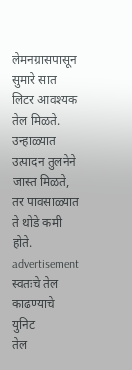लेमनग्रासपासून सुमारे सात लिटर आवश्यक तेल मिळते. उन्हाळ्यात उत्पादन तुलनेने जास्त मिळते, तर पावसाळ्यात ते थोडे कमी होते.
advertisement
स्वतःचे तेल काढण्याचे युनिट
तेल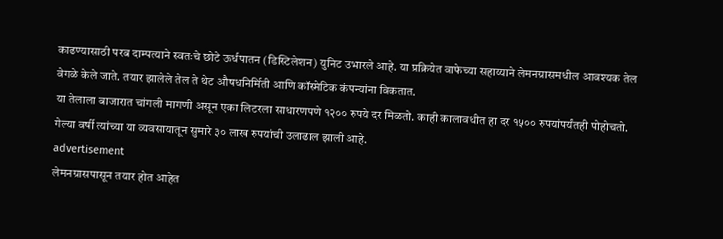काढण्यासाठी परब दाम्पत्याने स्वतःचे छोटे ऊर्धपातन (डिस्टिलेशन) युनिट उभारले आहे. या प्रक्रियेत वाफेच्या सहाय्याने लेमनग्रासमधील आवश्यक तेल वेगळे केले जाते. तयार झालेले तेल ते थेट औषधनिर्मिती आणि कॉस्मेटिक कंपन्यांना विकतात.
या तेलाला बाजारात चांगली मागणी असून एका लिटरला साधारणपणे १२०० रुपये दर मिळतो. काही कालावधीत हा दर १५०० रुपयांपर्यंतही पोहोचतो. गेल्या वर्षी त्यांच्या या व्यवसायातून सुमारे ३० लाख रुपयांची उलाढाल झाली आहे.
advertisement
लेमनग्रासपासून तयार होत आहेत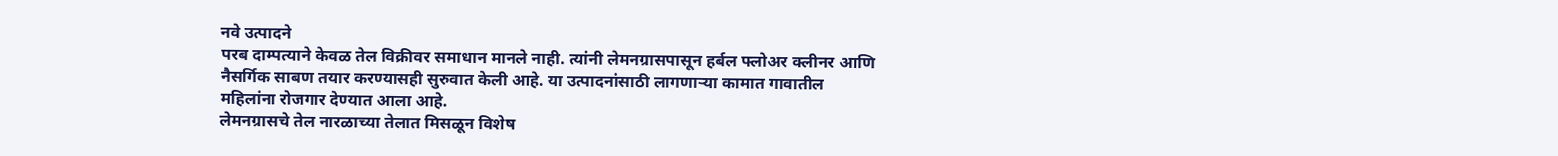नवे उत्पादने
परब दाम्पत्याने केवळ तेल विक्रीवर समाधान मानले नाही. त्यांनी लेमनग्रासपासून हर्बल फ्लोअर क्लीनर आणि नैसर्गिक साबण तयार करण्यासही सुरुवात केली आहे. या उत्पादनांसाठी लागणाऱ्या कामात गावातील महिलांना रोजगार देण्यात आला आहे.
लेमनग्रासचे तेल नारळाच्या तेलात मिसळून विशेष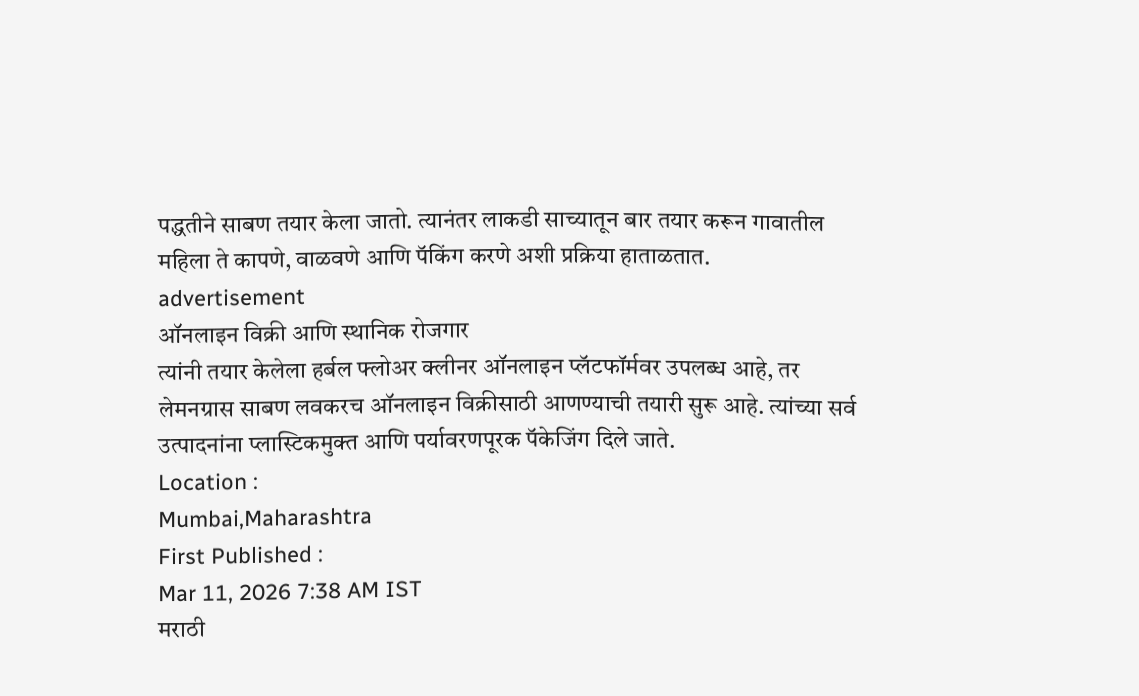पद्धतीने साबण तयार केला जातो. त्यानंतर लाकडी साच्यातून बार तयार करून गावातील महिला ते कापणे, वाळवणे आणि पॅकिंग करणे अशी प्रक्रिया हाताळतात.
advertisement
ऑनलाइन विक्री आणि स्थानिक रोजगार
त्यांनी तयार केलेला हर्बल फ्लोअर क्लीनर ऑनलाइन प्लॅटफॉर्मवर उपलब्ध आहे, तर लेमनग्रास साबण लवकरच ऑनलाइन विक्रीसाठी आणण्याची तयारी सुरू आहे. त्यांच्या सर्व उत्पादनांना प्लास्टिकमुक्त आणि पर्यावरणपूरक पॅकेजिंग दिले जाते.
Location :
Mumbai,Maharashtra
First Published :
Mar 11, 2026 7:38 AM IST
मराठी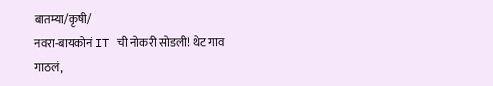बातम्या/कृषी/
नवरा-बायकोनं IT ची नोकरी सोडली! थेट गाव गाठलं,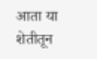आता या शेतीतून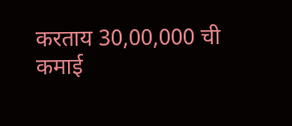करताय 30,00,000 ची कमाई